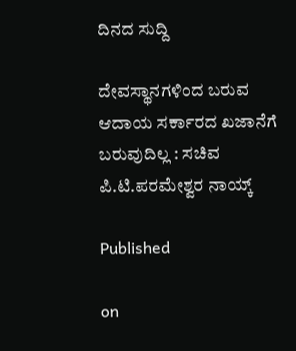ದಿನದ ಸುದ್ದಿ

ದೇವಸ್ಥಾನಗಳಿಂದ ಬರುವ ಆದಾಯ ಸರ್ಕಾರದ ಖಜಾನೆಗೆ ಬರುವುದಿಲ್ಲ : ಸಚಿವ ಪಿ.ಟಿ.ಪರಮೇಶ್ವರ ನಾಯ್ಕ್

Published

on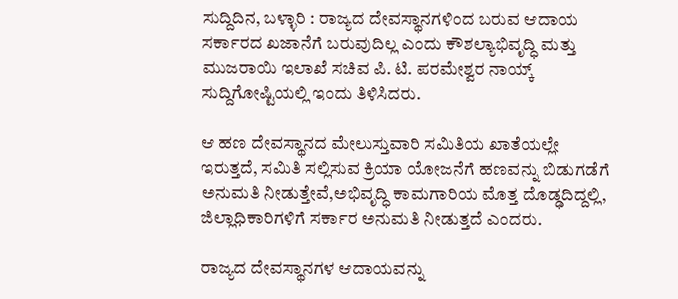ಸುದ್ದಿದಿನ, ಬಳ್ಳಾರಿ : ರಾಜ್ಯದ ದೇವಸ್ಥಾನಗಳಿಂದ ಬರುವ ಆದಾಯ ಸರ್ಕಾರದ ಖಜಾನೆಗೆ ಬರುವುದಿಲ್ಲ ಎಂದು ಕೌಶಲ್ಯಾಭಿವೃದ್ಧಿ ಮತ್ತು ಮುಜರಾಯಿ ಇಲಾಖೆ ಸಚಿವ ಪಿ. ಟಿ. ಪರಮೇಶ್ವರ ನಾಯ್ಕ್ ಸುದ್ದಿಗೋಷ್ಟಿಯಲ್ಲಿ ಇಂದು ತಿಳಿಸಿದರು.

ಆ ಹಣ ದೇವಸ್ಥಾನದ ಮೇಲುಸ್ತುವಾರಿ ಸಮಿತಿಯ ಖಾತೆಯಲ್ಲೇ ಇರುತ್ತದೆ, ಸಮಿತಿ ಸಲ್ಲಿಸುವ ಕ್ರಿಯಾ ಯೋಜನೆಗೆ ಹಣವನ್ನು ಬಿಡುಗಡೆಗೆ ಅನುಮತಿ ನೀಡುತ್ತೇವೆ,ಅಭಿವೃದ್ಧಿ ಕಾಮಗಾರಿಯ ಮೊತ್ತ ದೊಡ್ಢದಿದ್ದಲ್ಲಿ, ಜಿಲ್ಲಾಧಿಕಾರಿಗಳಿಗೆ ಸರ್ಕಾರ ಅನುಮತಿ ನೀಡುತ್ತದೆ ಎಂದರು.

ರಾಜ್ಯದ ದೇವಸ್ಥಾನಗಳ ಆದಾಯವನ್ನು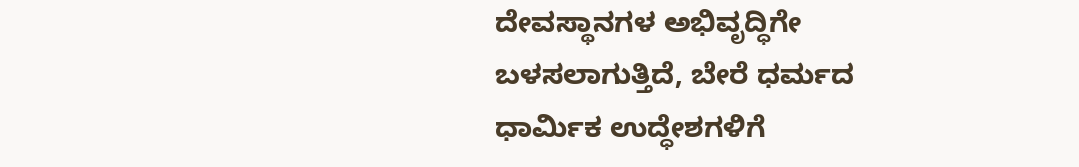ದೇವಸ್ಥಾನಗಳ ಅಭಿವೃದ್ಧಿಗೇ ಬಳಸಲಾಗುತ್ತಿದೆ, ಬೇರೆ ಧರ್ಮದ ಧಾರ್ಮಿಕ ಉದ್ಧೇಶಗಳಿಗೆ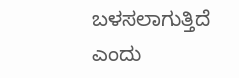ಬಳಸಲಾಗುತ್ತಿದೆ ಎಂದು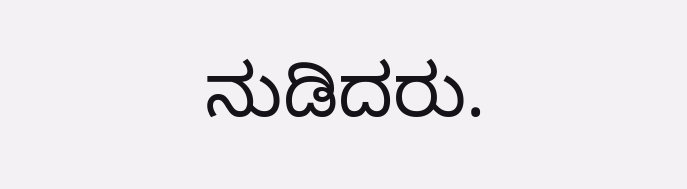ನುಡಿದರು.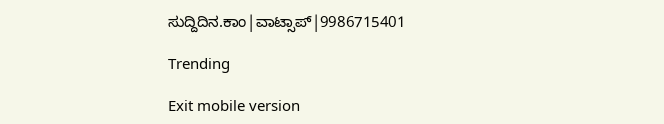ಸುದ್ದಿದಿನ.ಕಾಂ|ವಾಟ್ಸಾಪ್|9986715401

Trending

Exit mobile version